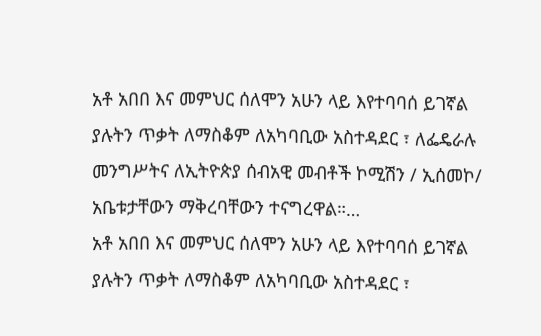አቶ አበበ እና መምህር ሰለሞን አሁን ላይ እየተባባሰ ይገኛል ያሉትን ጥቃት ለማስቆም ለአካባቢው አስተዳደር ፣ ለፌዴራሉ መንግሥትና ለኢትዮጵያ ሰብአዊ መብቶች ኮሚሽን / ኢሰመኮ/ አቤቱታቸውን ማቅረባቸውን ተናግረዋል።…
አቶ አበበ እና መምህር ሰለሞን አሁን ላይ እየተባባሰ ይገኛል ያሉትን ጥቃት ለማስቆም ለአካባቢው አስተዳደር ፣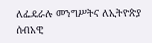ለፌዴራሉ መንግሥትና ለኢትዮጵያ ሰብአዊ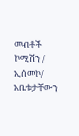መብቶች ኮሚሽን / ኢሰመኮ/ አቤቱታቸውን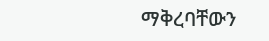ማቅረባቸውን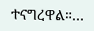ተናግረዋል።…